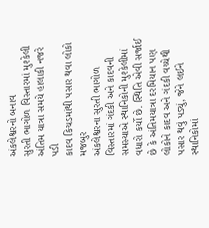અંકલેશ્વરનો બનાવ
સુરતી ભાગોળ વિસ્તારમાં મુશ્કેલી
અંતિમ યાત્રા સમયે હાલાકી નજરે પડી
કાદવ કિચડમાંથી પસાર થવા લોકો મજબુર
અંકલેશ્વરના સુરતી ભાગોળ વિસ્તારમાં ગંદકી અને કાદવની સમસ્યાએ સ્થાનિકોની મુશ્કેલીમાં વધારો કર્યો છે. સ્થિતિ એવી સર્જાઈ છે કે અંતિમયાત્રા દરમિયાન પણ લોકોને કાદવ અને ગંદકી વચ્ચેથી પસાર થવું પડ્યું, જેને લઈને સ્થાનિકોમાં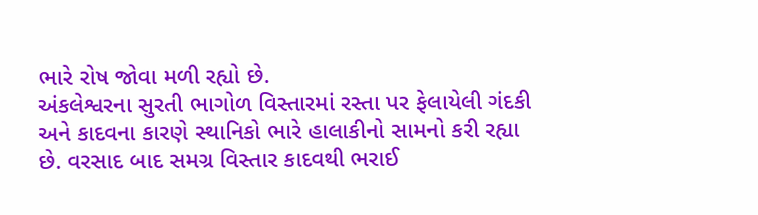ભારે રોષ જોવા મળી રહ્યો છે.
અંકલેશ્વરના સુરતી ભાગોળ વિસ્તારમાં રસ્તા પર ફેલાયેલી ગંદકી અને કાદવના કારણે સ્થાનિકો ભારે હાલાકીનો સામનો કરી રહ્યા છે. વરસાદ બાદ સમગ્ર વિસ્તાર કાદવથી ભરાઈ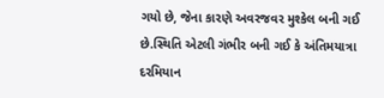ગયો છે, જેના કારણે અવરજવર મુશ્કેલ બની ગઈ છે.સ્થિતિ એટલી ગંભીર બની ગઈ કે અંતિમયાત્રા દરમિયાન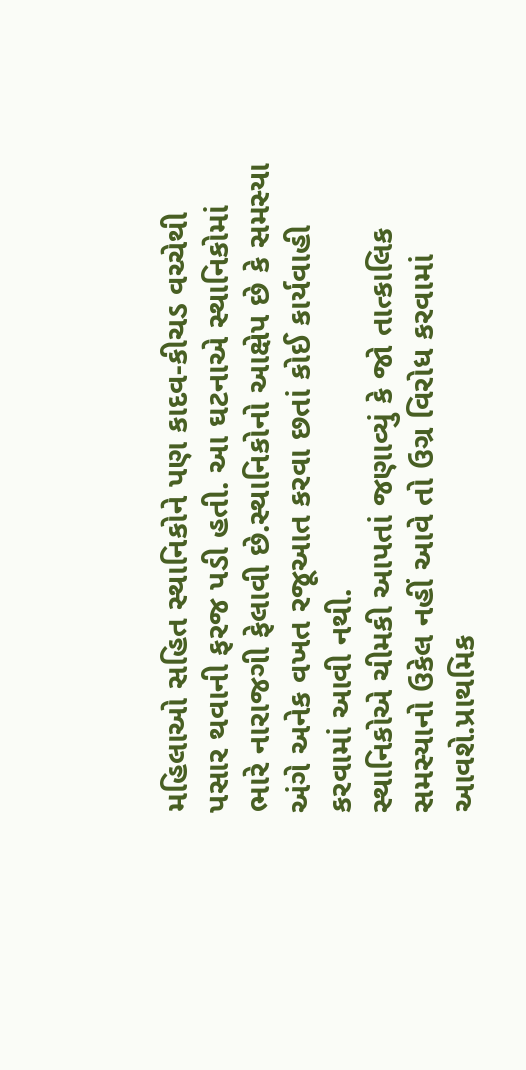મહિલાઓ સહિત સ્થાનિકોને પણ કાદવ-કીચડ વચ્ચેથી પસાર થવાની ફરજ પડી હતી. આ ઘટનાએ સ્થાનિકોમાં ભારે નારાજગી ફેલાવી છે.સ્થાનિકોનો આક્ષેપ છે કે સમસ્યા અંગે અનેક વખત રજૂઆત કરવા છતાં કોઈ કાર્યવાહી કરવામાં આવી નથી.
સ્થાનિકોએ ચીમકી આપતાં જણાવ્યું કે જો તાત્કાલિક સમસ્યાનો ઉકેલ નહીં આવે તો ઉગ્ર વિરોધ કરવામાં આવશે.પ્રાથમિક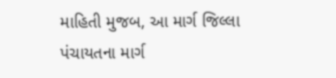માહિતી મુજબ, આ માર્ગ જિલ્લા પંચાયતના માર્ગ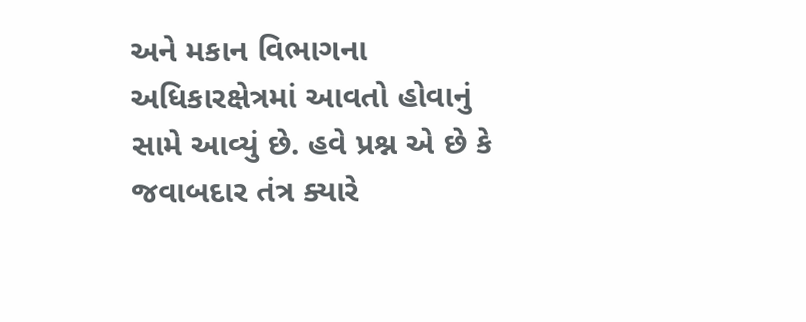અને મકાન વિભાગના અધિકારક્ષેત્રમાં આવતો હોવાનું સામે આવ્યું છે. હવે પ્રશ્ન એ છે કે જવાબદાર તંત્ર ક્યારે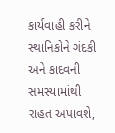કાર્યવાહી કરીને સ્થાનિકોને ગંદકી અને કાદવની સમસ્યામાંથી રાહત અપાવશે,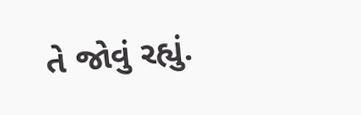તે જોવું રહ્યું.